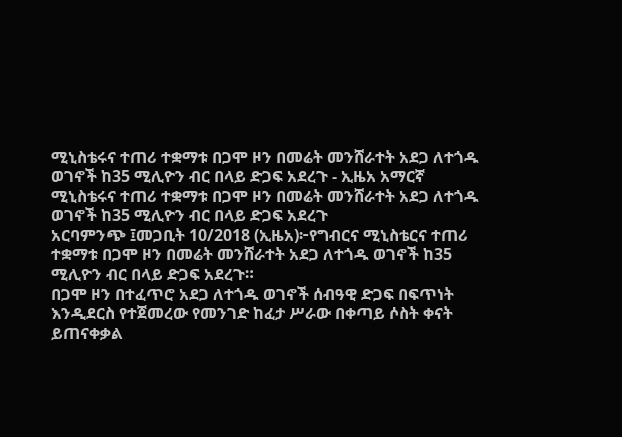ሚኒስቴሩና ተጠሪ ተቋማቱ በጋሞ ዞን በመሬት መንሸራተት አደጋ ለተጎዱ ወገኖች ከ35 ሚሊዮን ብር በላይ ድጋፍ አደረጉ - ኢዜአ አማርኛ
ሚኒስቴሩና ተጠሪ ተቋማቱ በጋሞ ዞን በመሬት መንሸራተት አደጋ ለተጎዱ ወገኖች ከ35 ሚሊዮን ብር በላይ ድጋፍ አደረጉ
አርባምንጭ ፤መጋቢት 10/2018 (ኢዜአ)፦የግብርና ሚኒስቴርና ተጠሪ ተቋማቱ በጋሞ ዞን በመሬት መንሸራተት አደጋ ለተጎዱ ወገኖች ከ35 ሚሊዮን ብር በላይ ድጋፍ አደረጉ።
በጋሞ ዞን በተፈጥሮ አደጋ ለተጎዱ ወገኖች ሰብዓዊ ድጋፍ በፍጥነት እንዲደርስ የተጀመረው የመንገድ ከፈታ ሥራው በቀጣይ ሶስት ቀናት ይጠናቀቃል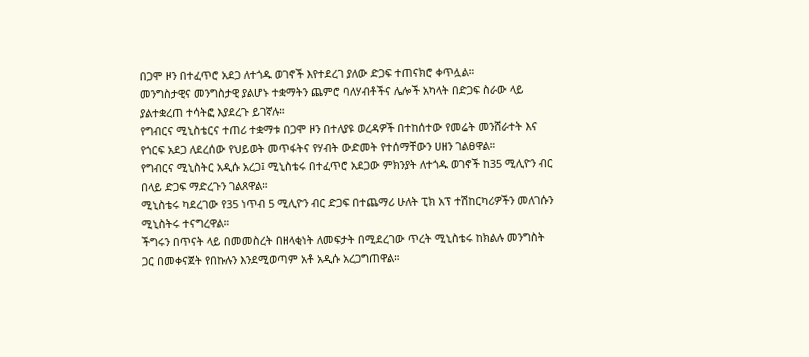በጋሞ ዞን በተፈጥሮ አደጋ ለተጎዱ ወገኖች እየተደረገ ያለው ድጋፍ ተጠናክሮ ቀጥሏል።
መንግስታዊና መንግስታዊ ያልሆኑ ተቋማትን ጨምሮ ባለሃብቶችና ሌሎች አካላት በድጋፍ ስራው ላይ ያልተቋረጠ ተሳትፎ እያደረጉ ይገኛሉ።
የግብርና ሚኒስቴርና ተጠሪ ተቋማቱ በጋሞ ዞን በተለያዩ ወረዳዎች በተከሰተው የመሬት መንሸራተት እና የጎርፍ አደጋ ለደረሰው የህይወት መጥፋትና የሃብት ውድመት የተሰማቸውን ሀዘን ገልፀዋል።
የግብርና ሚኒስትር አዲሱ አረጋ፤ ሚኒስቴሩ በተፈጥሮ አደጋው ምክንያት ለተጎዱ ወገኖች ከ35 ሚሊዮን ብር በላይ ድጋፍ ማድረጉን ገልጸዋል።
ሚኒስቴሩ ካደረገው የ35 ነጥብ 5 ሚሊዮን ብር ድጋፍ በተጨማሪ ሁለት ፒክ አፕ ተሽከርካሪዎችን መለገሱን ሚኒስትሩ ተናግረዋል።
ችግሩን በጥናት ላይ በመመስረት በዘላቂነት ለመፍታት በሚደረገው ጥረት ሚኒስቴሩ ከክልሉ መንግስት ጋር በመቀናጀት የበኩሉን እንደሚወጣም አቶ አዲሱ አረጋግጠዋል።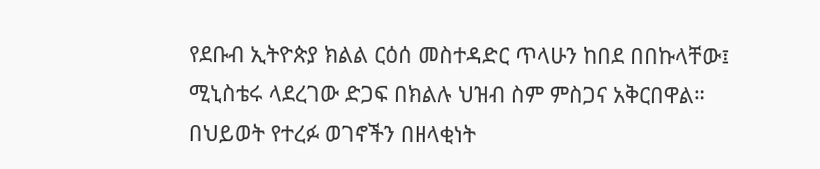የደቡብ ኢትዮጵያ ክልል ርዕሰ መስተዳድር ጥላሁን ከበደ በበኩላቸው፤ ሚኒስቴሩ ላደረገው ድጋፍ በክልሉ ህዝብ ስም ምስጋና አቅርበዋል።
በህይወት የተረፉ ወገኖችን በዘላቂነት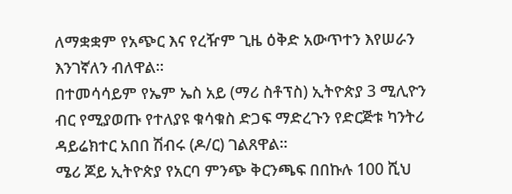ለማቋቋም የአጭር እና የረዥም ጊዜ ዕቅድ አውጥተን እየሠራን እንገኛለን ብለዋል።
በተመሳሳይም የኤም ኤስ አይ (ማሪ ስቶፕስ) ኢትዮጵያ 3 ሚሊዮን ብር የሚያወጡ የተለያዩ ቁሳቁስ ድጋፍ ማድረጉን የድርጅቱ ካንትሪ ዳይሬክተር አበበ ሽብሩ (ዶ/ር) ገልጸዋል።
ሜሪ ጆይ ኢትዮጵያ የአርባ ምንጭ ቅርንጫፍ በበኩሉ 100 ሺህ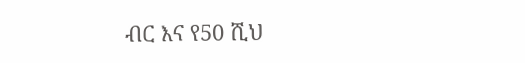ብር እና የ50 ሺህ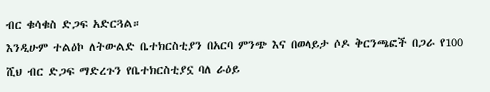ብር ቁሳቁስ ድጋፍ አድርጓል።
እንዲሁም ተልዕኮ ለትውልድ ቤተክርስቲያን በአርባ ምንጭ እና በወላይታ ሶዶ ቅርንጫፎች በጋራ የ100 ሺህ ብር ድጋፍ ማድረጉን የቤተክርስቲያኗ ባለ ራዕይ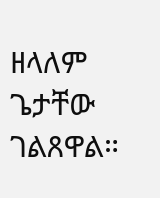ዘላለም ጌታቸው ገልጸዋል።